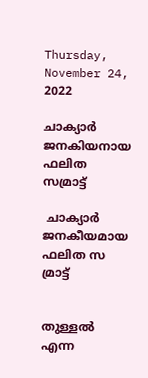Thursday, November 24, 2022

ചാക്യാർ ജനകിയനായ ഫലിത സമ്രാട്ട്

 ചാക്യാർ ജനകീയമായ ഫലിത സ മ്രാട്ട്


തുള്ളൽ എന്ന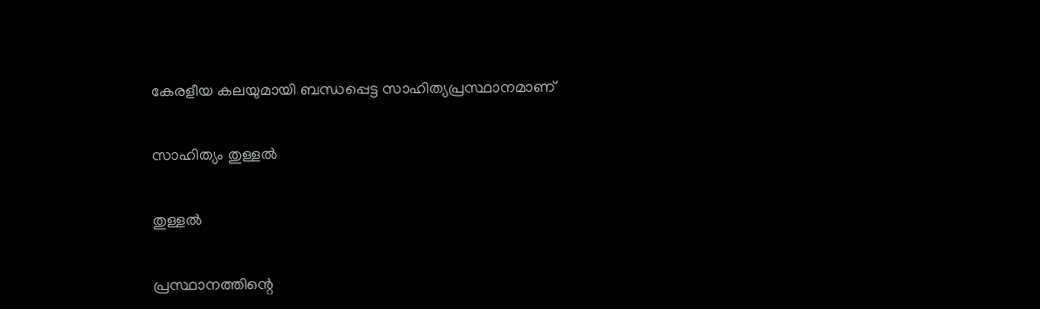കേരളീയ കലയുമായി ബന്ധപ്പെട്ട സാഹിത്യപ്രസ്ഥാനമാണ്


സാഹിത്യം തുള്ളൽ


തുള്ളൽ


പ്രസ്ഥാനത്തിന്റെ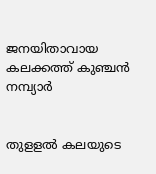ജനയിതാവായ കലക്കത്ത് കുഞ്ചൻ നമ്പ്യാർ


തുളളൽ കലയുടെ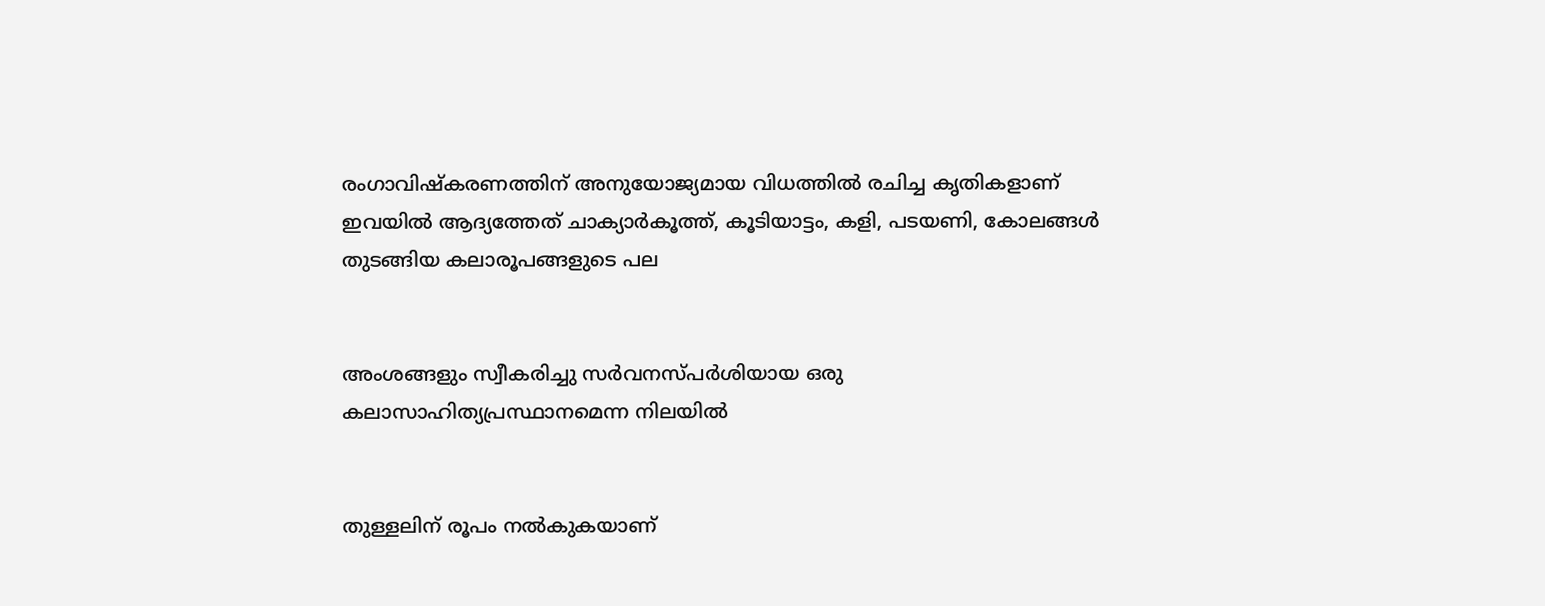രംഗാവിഷ്കരണത്തിന് അനുയോജ്യമായ വിധത്തിൽ രചിച്ച കൃതികളാണ് ഇവയിൽ ആദ്യത്തേത് ചാക്യാർകൂത്ത്, കൂടിയാട്ടം, കളി, പടയണി, കോലങ്ങൾ തുടങ്ങിയ കലാരൂപങ്ങളുടെ പല


അംശങ്ങളും സ്വീകരിച്ചു സർവനസ്പർശിയായ ഒരു കലാസാഹിത്യപ്രസ്ഥാനമെന്ന നിലയിൽ


തുള്ളലിന് രൂപം നൽകുകയാണ്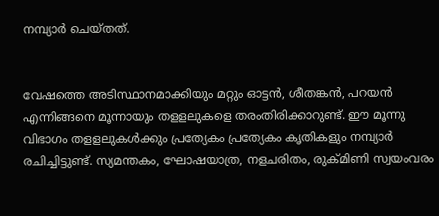നമ്പ്യാർ ചെയ്തത്.


വേഷത്തെ അടിസ്ഥാനമാക്കിയും മറ്റും ഓട്ടൻ, ശീതങ്കൻ, പറയൻ എന്നിങ്ങനെ മൂന്നായും തളളലുകളെ തരംതിരിക്കാറുണ്ട്. ഈ മൂന്നു വിഭാഗം തളളലുകൾക്കും പ്രത്യേകം പ്രത്യേകം കൃതികളും നമ്പ്യാർ രചിച്ചിട്ടുണ്ട്. സ്യമന്തകം, ഘോഷയാത്ര, നളചരിതം, രുക്മിണി സ്വയംവരം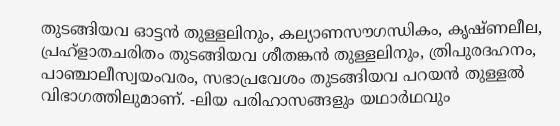തുടങ്ങിയവ ഓട്ടൻ തുള്ളലിനും, കല്യാണസൗഗന്ധികം, കൃഷ്ണലീല, പ്രഹ്ളാതചരിതം തുടങ്ങിയവ ശീതങ്കൻ തുള്ളലിനും, ത്രിപുരദഹനം, പാഞ്ചാലീസ്വയംവരം, സഭാപ്രവേശം തുടങ്ങിയവ പറയൻ തുള്ളൽ വിഭാഗത്തിലുമാണ്. -ലിയ പരിഹാസങ്ങളും യഥാർഥവും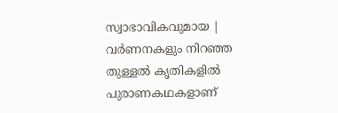സ്വാഭാവികവുമായ | വർണനകളും നിറഞ്ഞ തുള്ളൽ കൃതികളിൽ പുരാണകഥകളാണ്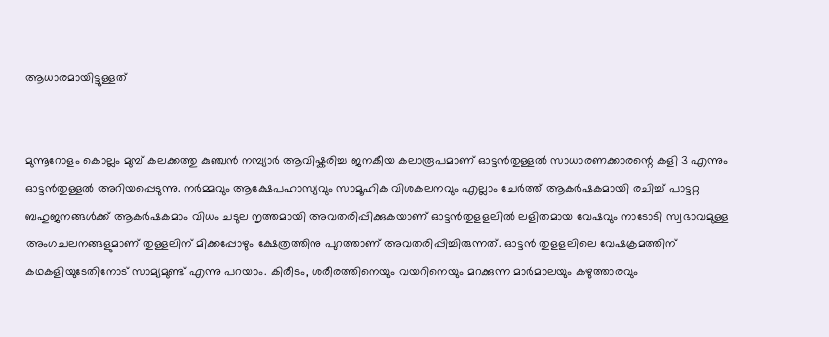ആധാരമായിട്ടുള്ളത്


മുന്നൂറോളം കൊല്ലം മുമ്പ് കലക്കത്തു കുഞ്ചൻ നമ്പ്യാർ ആവിഷ്കരിച്ച ജനകീയ കലാരൂപമാണ് ഓട്ടൻതുള്ളൽ സാധാരണക്കാരന്റെ കളി 3 എന്നും ഓട്ടൻതുള്ളൽ അറിയപ്പെടുന്നു. നർമ്മവും ആക്ഷേപഹാസ്യവും സാമൂഹിക വിശകലനവും എല്ലാം ചേർത്ത് ആകർഷകമായി രചിച്ച് പാട്ടറ്റ ബഹുജനങ്ങൾക്ക് ആകർഷകമാം വിധം ചടുല നൃത്തമായി അവതരിപ്പിക്കുകയാണ് ഓട്ടൻതുളളലിൽ ലളിതമായ വേഷവും നാടോടി സ്വഭാവമുള്ള അംഗചലനങ്ങളുമാണ് തുള്ളലിന് മിക്കപ്പോഴും ക്ഷേത്രത്തിനു പുറത്താണ് അവതരിപ്പിച്ചിരുന്നത്. ഓട്ടൻ തുളളലിലെ വേഷക്രമത്തിന് കഥകളിയുടേതിനോട് സാമ്യമുണ്ട് എന്നു പറയാം. കിരീടം, ശരീരത്തിനെയും വയറിനെയും മറക്കുന്ന മാർമാലയും കഴുത്താരവും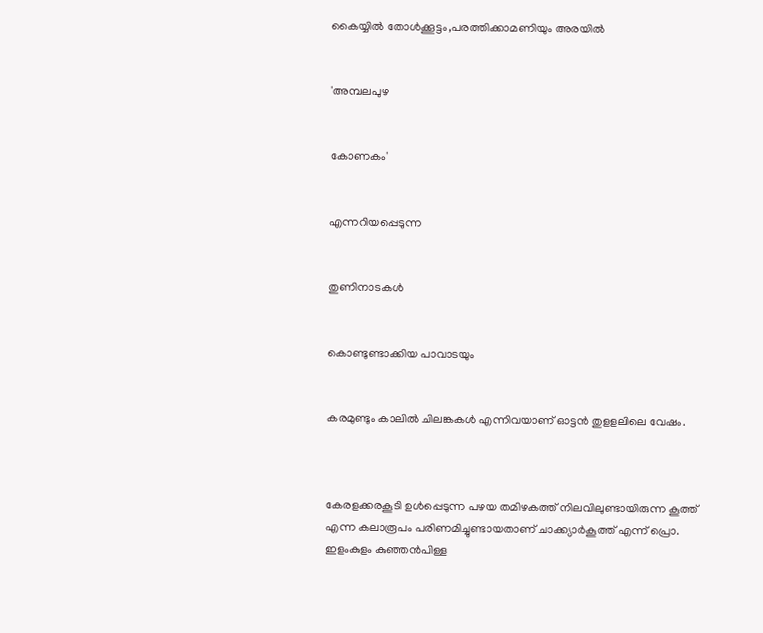കൈയ്യിൽ തോൾക്കൂട്ടം,പരത്തിക്കാമണിയും അരയിൽ


'അമ്പലപുഴ


കോണകം'


എന്നറിയപ്പെടുന്ന


തുണിനാടകൾ


കൊണ്ടുണ്ടാക്കിയ പാവാടയും


കരമുണ്ടും കാലിൽ ചിലങ്കകൾ എന്നിവയാണ് ഓട്ടൻ തുളളലിലെ വേഷം.



കേരളക്കരകൂടി ഉൾപ്പെടുന്ന പഴയ തമിഴകത്ത് നിലവിലുണ്ടായിരുന്ന കൂത്ത് എന്ന കലാരൂപം പരിണമിച്ചുണ്ടായതാണ് ചാക്ക്യാർകൂത്ത് എന്ന് പ്രൊ. ഇളംകുളം കുഞ്ഞൻപിള്ള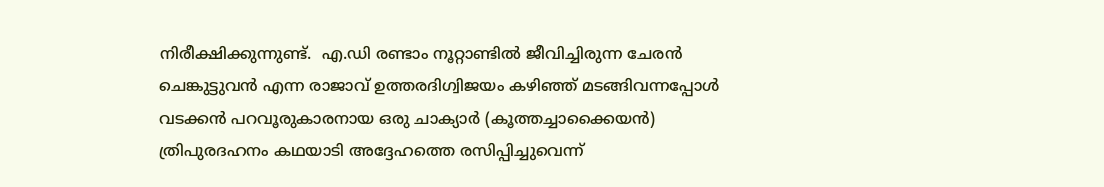നിരീക്ഷിക്കുന്നുണ്ട്.  എ.ഡി രണ്ടാം നൂറ്റാണ്ടിൽ ജീവിച്ചിരുന്ന ചേരൻ ചെങ്കുട്ടുവൻ എന്ന രാജാവ് ഉത്തരദിഗ്വിജയം കഴിഞ്ഞ് മടങ്ങിവന്നപ്പോൾ വടക്കൻ പറവൂരുകാരനായ ഒരു ചാക്യാർ (കൂത്തച്ചാക്കൈയൻ) ത്രിപുരദഹനം കഥയാടി അദ്ദേഹത്തെ രസിപ്പിച്ചുവെന്ന്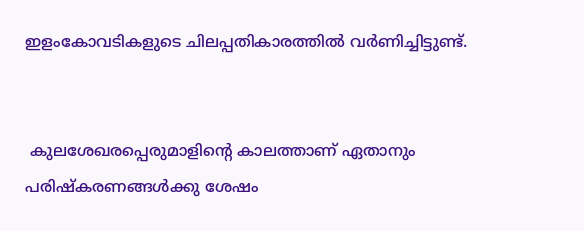ഇളംകോവടികളുടെ ചിലപ്പതികാരത്തിൽ വർണിച്ചിട്ടുണ്ട്.


 കുലശേഖരപ്പെരുമാളിന്റെ കാലത്താണ് ഏതാനും പരിഷ്കരണങ്ങൾക്കു ശേഷം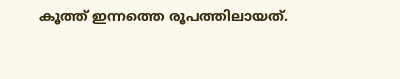കൂത്ത് ഇന്നത്തെ രൂപത്തിലായത്.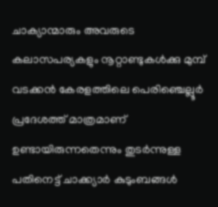ചാക്യാന്മാരും അവരുടെ കലാസപര്യകളും നൂറ്റാണ്ടുകൾക്കു മുമ്പ് വടക്കൻ കേരളത്തിലെ പെരിഞ്ചെല്ലൂർ പ്രദേശത്ത് മാത്രമാണ് ഉണ്ടായിരുന്നതെന്നും തുടർന്നുള്ള പതിനെട്ട് ചാക്ക്യാർ കുടുംബങ്ങൾ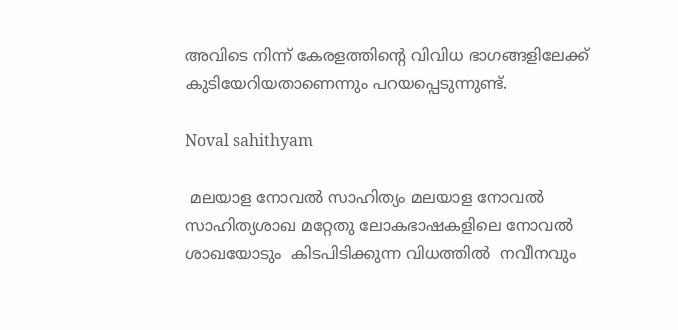അവിടെ നിന്ന് കേരളത്തിന്റെ വിവിധ ഭാഗങ്ങളിലേക്ക് കുടിയേറിയതാണെന്നും പറയപ്പെടുന്നുണ്ട്.

Noval sahithyam

 മലയാള നോവല്‍ സാഹിത്യം മലയാള നോവല്‍ സാഹിത്യശാഖ മറ്റേതു ലോകഭാഷകളിലെ നോവല്‍ ശാഖയോടും  കിടപിടിക്കുന്ന വിധത്തില്‍  നവീനവും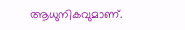ആധുനികവുമാണ്.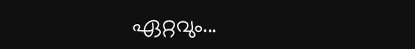ഏറ്റവും...